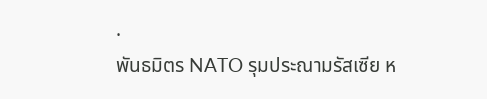.
พันธมิตร NATO รุมประณามรัสเซีย ห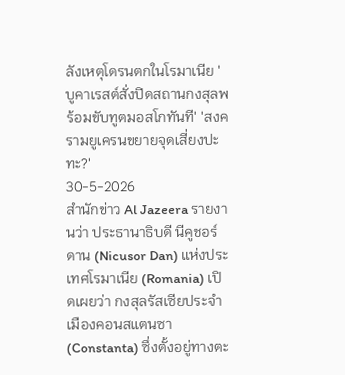ลังเหตุโดรนตกในโรมาเนีย 'บูคาเรสต์สั่งปิดสถานกงสุลพร้อมขับทูตมอสโกทันที' 'สงครามยูเครนขยายจุดเสี่ยงปะทะ?'
30-5-2026
สำนักข่าว Al Jazeera รายงานว่า ประธานาธิบดี นีคูชอร์ ดาน (Nicusor Dan) แห่งประเทศโรมาเนีย (Romania) เปิดเผยว่า กงสุลรัสเซียประจำเมืองคอนสแตนซา (Constanta) ซึ่งตั้งอยู่ทางตะ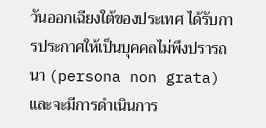วันออกเฉียงใต้ของประเทศ ได้รับการประกาศให้เป็นบุคคลไม่พึงปรารถนา (persona non grata) และจะมีการดำเนินการ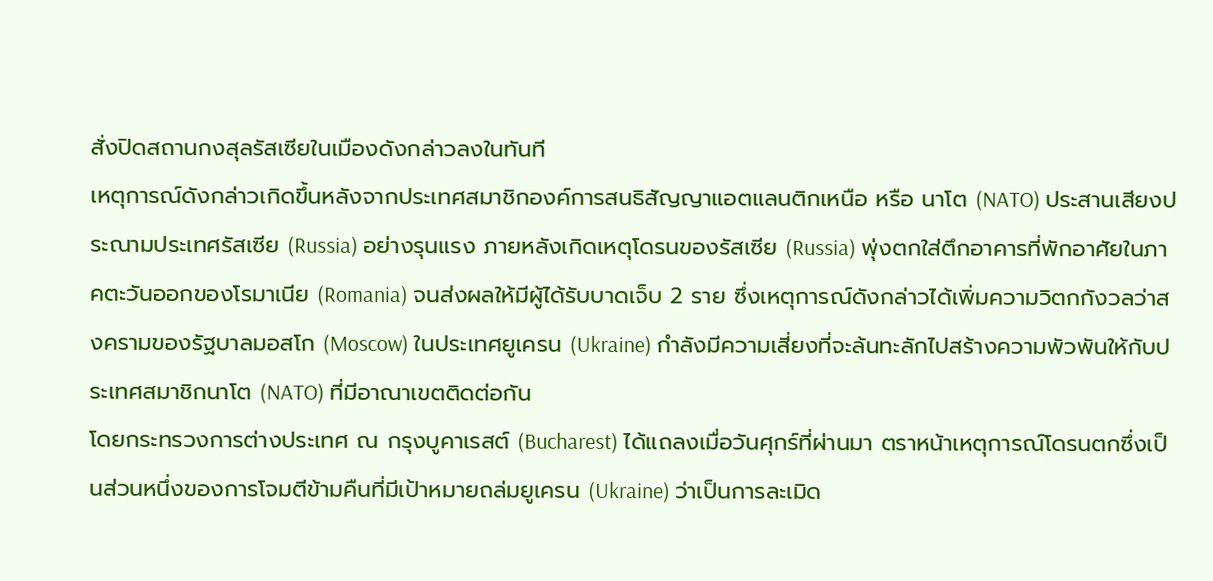สั่งปิดสถานกงสุลรัสเซียในเมืองดังกล่าวลงในทันที
เหตุการณ์ดังกล่าวเกิดขึ้นหลังจากประเทศสมาชิกองค์การสนธิสัญญาแอตแลนติกเหนือ หรือ นาโต (NATO) ประสานเสียงประณามประเทศรัสเซีย (Russia) อย่างรุนแรง ภายหลังเกิดเหตุโดรนของรัสเซีย (Russia) พุ่งตกใส่ตึกอาคารที่พักอาศัยในภาคตะวันออกของโรมาเนีย (Romania) จนส่งผลให้มีผู้ได้รับบาดเจ็บ 2 ราย ซึ่งเหตุการณ์ดังกล่าวได้เพิ่มความวิตกกังวลว่าสงครามของรัฐบาลมอสโก (Moscow) ในประเทศยูเครน (Ukraine) กำลังมีความเสี่ยงที่จะล้นทะลักไปสร้างความพัวพันให้กับประเทศสมาชิกนาโต (NATO) ที่มีอาณาเขตติดต่อกัน
โดยกระทรวงการต่างประเทศ ณ กรุงบูคาเรสต์ (Bucharest) ได้แถลงเมื่อวันศุกร์ที่ผ่านมา ตราหน้าเหตุการณ์โดรนตกซึ่งเป็นส่วนหนึ่งของการโจมตีข้ามคืนที่มีเป้าหมายถล่มยูเครน (Ukraine) ว่าเป็นการละเมิด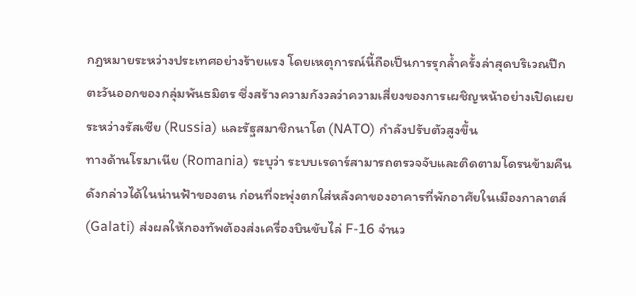กฎหมายระหว่างประเทศอย่างร้ายแรง โดยเหตุการณ์นี้ถือเป็นการรุกล้ำครั้งล่าสุดบริเวณปีกตะวันออกของกลุ่มพันธมิตร ซึ่งสร้างความกังวลว่าความเสี่ยงของการเผชิญหน้าอย่างเปิดเผยระหว่างรัสเซีย (Russia) และรัฐสมาชิกนาโต (NATO) กำลังปรับตัวสูงขึ้น
ทางด้านโรมาเนีย (Romania) ระบุว่า ระบบเรดาร์สามารถตรวจจับและติดตามโดรนข้ามคืนดังกล่าวได้ในน่านฟ้าของตน ก่อนที่จะพุ่งตกใส่หลังคาของอาคารที่พักอาศัยในเมืองกาลาตส์ (Galati) ส่งผลให้กองทัพต้องส่งเครื่องบินขับไล่ F-16 จำนว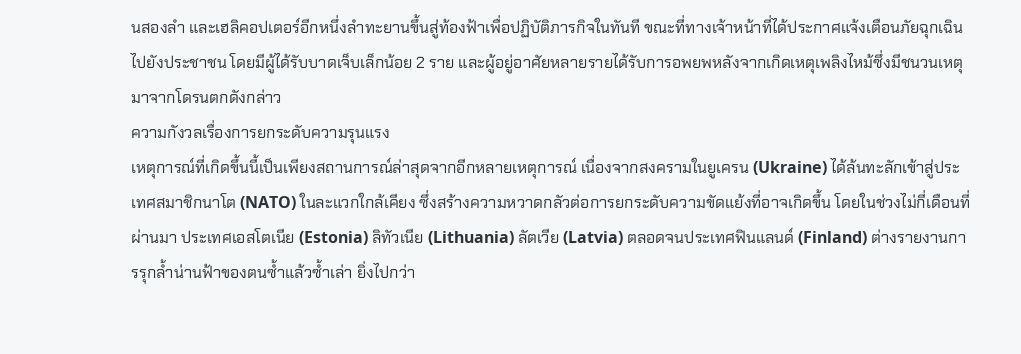นสองลำ และเฮลิคอปเตอร์อีกหนึ่งลำทะยานขึ้นสู่ท้องฟ้าเพื่อปฏิบัติภารกิจในทันที ขณะที่ทางเจ้าหน้าที่ได้ประกาศแจ้งเตือนภัยฉุกเฉินไปยังประชาชน โดยมีผู้ได้รับบาดเจ็บเล็กน้อย 2 ราย และผู้อยู่อาศัยหลายรายได้รับการอพยพหลังจากเกิดเหตุเพลิงไหม้ซึ่งมีชนวนเหตุมาจากโดรนตกดังกล่าว
ความกังวลเรื่องการยกระดับความรุนแรง
เหตุการณ์ที่เกิดขึ้นนี้เป็นเพียงสถานการณ์ล่าสุดจากอีกหลายเหตุการณ์ เนื่องจากสงครามในยูเครน (Ukraine) ได้ล้นทะลักเข้าสู่ประเทศสมาชิกนาโต (NATO) ในละแวกใกล้เคียง ซึ่งสร้างความหวาดกลัวต่อการยกระดับความขัดแย้งที่อาจเกิดขึ้น โดยในช่วงไม่กี่เดือนที่ผ่านมา ประเทศเอสโตเนีย (Estonia) ลิทัวเนีย (Lithuania) ลัตเวีย (Latvia) ตลอดจนประเทศฟินแลนด์ (Finland) ต่างรายงานการรุกล้ำน่านฟ้าของตนซ้ำแล้วซ้ำเล่า ยิ่งไปกว่า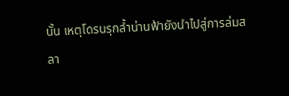นั้น เหตุโดรนรุกล้ำน่านฟ้ายังนำไปสู่การล่มสลา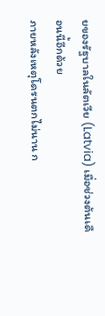ยของรัฐบาลในลัตเวีย (Latvia) เมื่อช่วงต้นเดือนนี้อีกด้วย
ภายหลังเหตุโดรนตกไม่นาน ก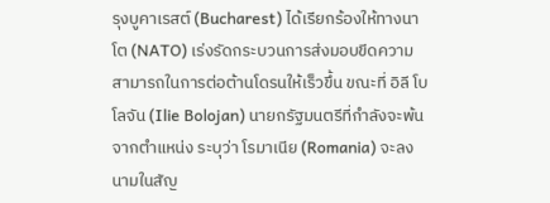รุงบูคาเรสต์ (Bucharest) ได้เรียกร้องให้ทางนาโต (NATO) เร่งรัดกระบวนการส่งมอบขีดความสามารถในการต่อต้านโดรนให้เร็วขึ้น ขณะที่ อิลี โบโลจัน (Ilie Bolojan) นายกรัฐมนตรีที่กำลังจะพ้นจากตำแหน่ง ระบุว่า โรมาเนีย (Romania) จะลงนามในสัญ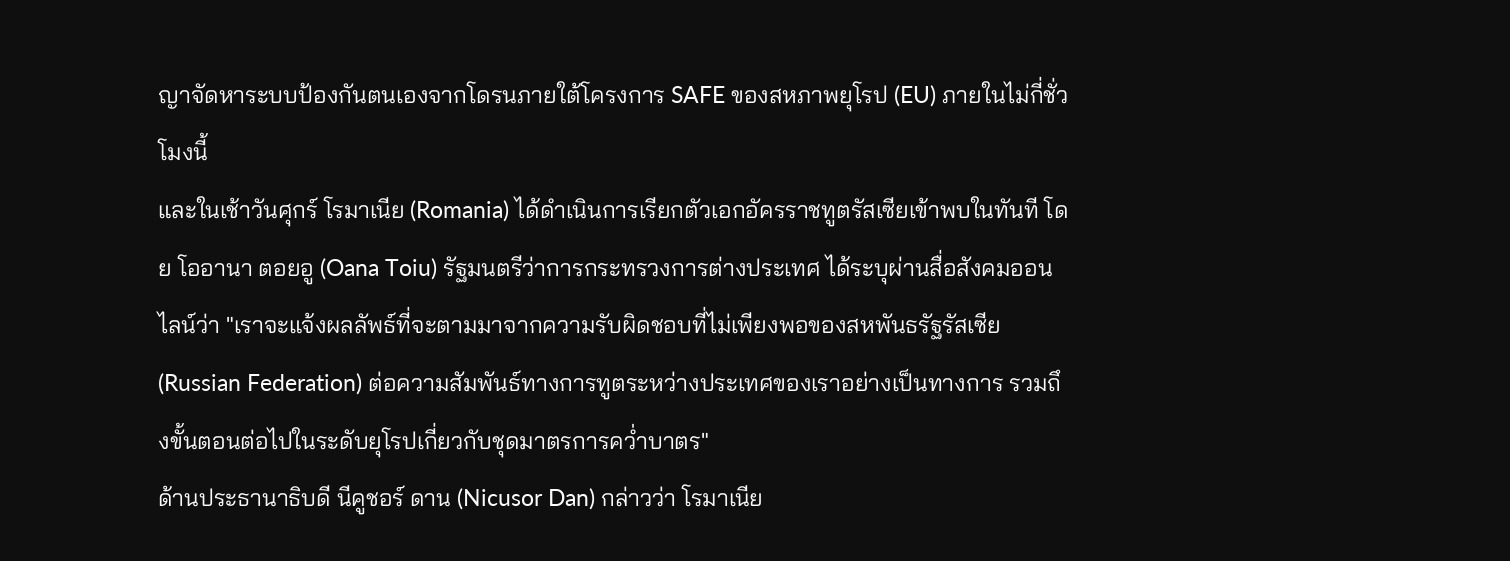ญาจัดหาระบบป้องกันตนเองจากโดรนภายใต้โครงการ SAFE ของสหภาพยุโรป (EU) ภายในไม่กี่ชั่วโมงนี้
และในเช้าวันศุกร์ โรมาเนีย (Romania) ได้ดำเนินการเรียกตัวเอกอัครราชทูตรัสเซียเข้าพบในทันที โดย โออานา ตอยอู (Oana Toiu) รัฐมนตรีว่าการกระทรวงการต่างประเทศ ได้ระบุผ่านสื่อสังคมออนไลน์ว่า "เราจะแจ้งผลลัพธ์ที่จะตามมาจากความรับผิดชอบที่ไม่เพียงพอของสหพันธรัฐรัสเซีย (Russian Federation) ต่อความสัมพันธ์ทางการทูตระหว่างประเทศของเราอย่างเป็นทางการ รวมถึงขั้นตอนต่อไปในระดับยุโรปเกี่ยวกับชุดมาตรการคว่ำบาตร"
ด้านประธานาธิบดี นีคูชอร์ ดาน (Nicusor Dan) กล่าวว่า โรมาเนีย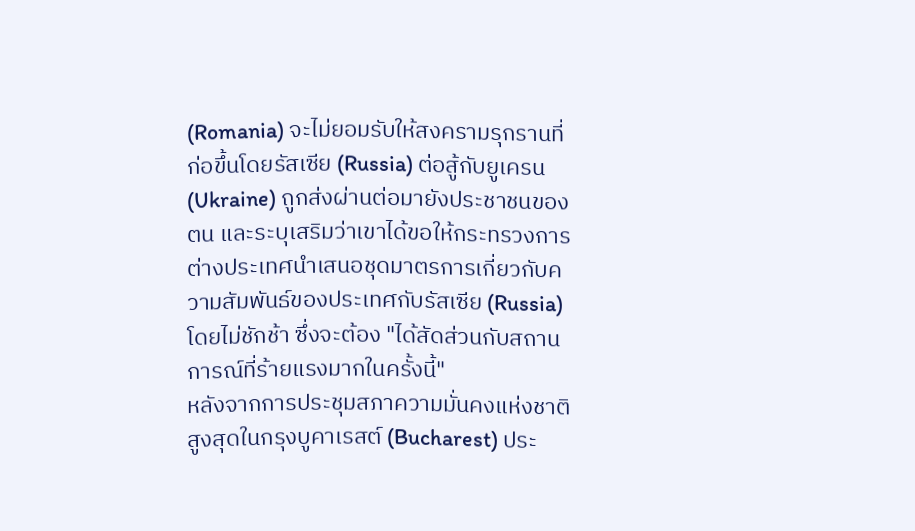(Romania) จะไม่ยอมรับให้สงครามรุกรานที่ก่อขึ้นโดยรัสเซีย (Russia) ต่อสู้กับยูเครน (Ukraine) ถูกส่งผ่านต่อมายังประชาชนของตน และระบุเสริมว่าเขาได้ขอให้กระทรวงการต่างประเทศนำเสนอชุดมาตรการเกี่ยวกับความสัมพันธ์ของประเทศกับรัสเซีย (Russia) โดยไม่ชักช้า ซึ่งจะต้อง "ได้สัดส่วนกับสถานการณ์ที่ร้ายแรงมากในครั้งนี้"
หลังจากการประชุมสภาความมั่นคงแห่งชาติสูงสุดในกรุงบูคาเรสต์ (Bucharest) ประ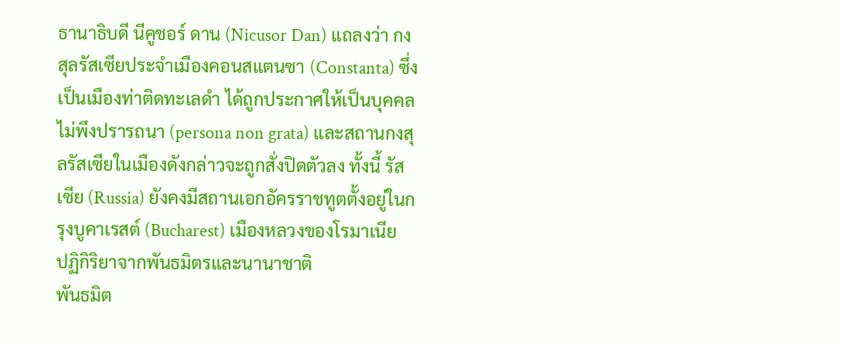ธานาธิบดี นีคูชอร์ ดาน (Nicusor Dan) แถลงว่า กงสุลรัสเซียประจำเมืองคอนสแตนซา (Constanta) ซึ่งเป็นเมืองท่าติดทะเลดำ ได้ถูกประกาศให้เป็นบุคคลไม่พึงปรารถนา (persona non grata) และสถานกงสุลรัสเซียในเมืองดังกล่าวจะถูกสั่งปิดตัวลง ทั้งนี้ รัสเซีย (Russia) ยังคงมีสถานเอกอัครราชทูตตั้งอยู่ในกรุงบูคาเรสต์ (Bucharest) เมืองหลวงของโรมาเนีย
ปฏิกิริยาจากพันธมิตรและนานาชาติ
พันธมิต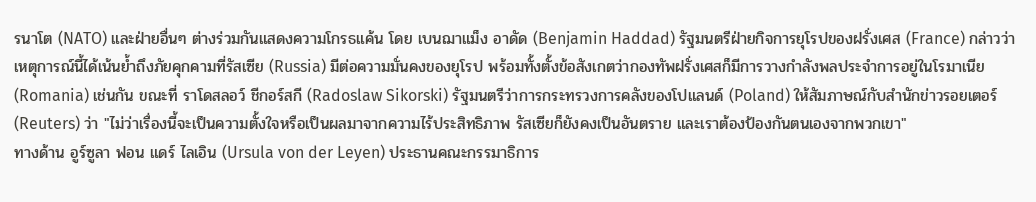รนาโต (NATO) และฝ่ายอื่นๆ ต่างร่วมกันแสดงความโกรธแค้น โดย เบนฌาแม็ง อาดัด (Benjamin Haddad) รัฐมนตรีฝ่ายกิจการยุโรปของฝรั่งเศส (France) กล่าวว่า เหตุการณ์นี้ได้เน้นย้ำถึงภัยคุกคามที่รัสเซีย (Russia) มีต่อความมั่นคงของยุโรป พร้อมทั้งตั้งข้อสังเกตว่ากองทัพฝรั่งเศสก็มีการวางกำลังพลประจำการอยู่ในโรมาเนีย (Romania) เช่นกัน ขณะที่ ราโดสลอว์ ชีกอร์สกี (Radoslaw Sikorski) รัฐมนตรีว่าการกระทรวงการคลังของโปแลนด์ (Poland) ให้สัมภาษณ์กับสำนักข่าวรอยเตอร์ (Reuters) ว่า "ไม่ว่าเรื่องนี้จะเป็นความตั้งใจหรือเป็นผลมาจากความไร้ประสิทธิภาพ รัสเซียก็ยังคงเป็นอันตราย และเราต้องป้องกันตนเองจากพวกเขา"
ทางด้าน อูร์ซูลา ฟอน แดร์ ไลเอิน (Ursula von der Leyen) ประธานคณะกรรมาธิการ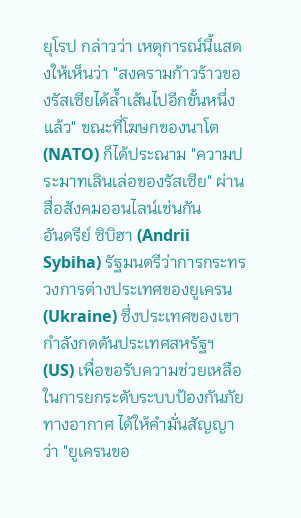ยุโรป กล่าวว่า เหตุการณ์นี้แสดงให้เห็นว่า "สงครามก้าวร้าวของรัสเซียได้ล้ำเส้นไปอีกขั้นหนึ่งแล้ว" ขณะที่โฆษกของนาโต (NATO) ก็ได้ประณาม "ความประมาทเลินเล่อของรัสเซีย" ผ่านสื่อสังคมออนไลน์เช่นกัน
อันดรีย์ ซิบิฮา (Andrii Sybiha) รัฐมนตรีว่าการกระทรวงการต่างประเทศของยูเครน (Ukraine) ซึ่งประเทศของเขากำลังกดดันประเทศสหรัฐฯ (US) เพื่อขอรับความช่วยเหลือในการยกระดับระบบป้องกันภัยทางอากาศ ได้ให้คำมั่นสัญญาว่า "ยูเครนขอ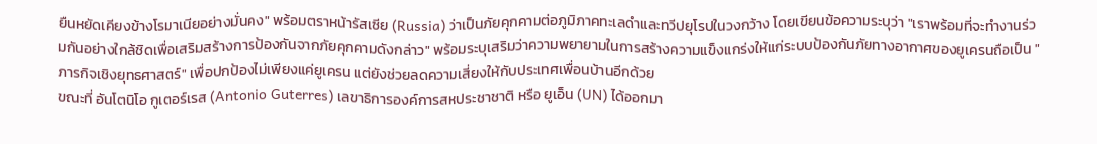ยืนหยัดเคียงข้างโรมาเนียอย่างมั่นคง" พร้อมตราหน้ารัสเซีย (Russia) ว่าเป็นภัยคุกคามต่อภูมิภาคทะเลดำและทวีปยุโรปในวงกว้าง โดยเขียนข้อความระบุว่า "เราพร้อมที่จะทำงานร่วมกันอย่างใกล้ชิดเพื่อเสริมสร้างการป้องกันจากภัยคุกคามดังกล่าว" พร้อมระบุเสริมว่าความพยายามในการสร้างความแข็งแกร่งให้แก่ระบบป้องกันภัยทางอากาศของยูเครนถือเป็น "ภารกิจเชิงยุทธศาสตร์" เพื่อปกป้องไม่เพียงแค่ยูเครน แต่ยังช่วยลดความเสี่ยงให้กับประเทศเพื่อนบ้านอีกด้วย
ขณะที่ อันโตนิโอ กูเตอร์เรส (Antonio Guterres) เลขาธิการองค์การสหประชาชาติ หรือ ยูเอ็น (UN) ได้ออกมา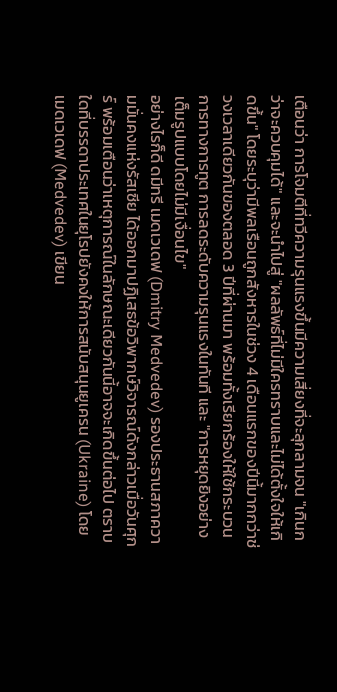เตือนว่า การโจมตีที่ทวีความรุนแรงขึ้นมีความเสี่ยงที่จะลุกลามจน "เกินกว่าจะควบคุมได้" และจะนำไปสู่ "ผลลัพธ์ที่ไม่มีใครทราบและไม่ได้ตั้งใจให้เกิดขึ้น" โดยระบุว่ามีพลเรือนถูกสังหารในช่วง 4 เดือนแรกของปีนี้มากกว่าช่วงเวลาเดียวกันของตลอด 3 ปีที่ผ่านมา พร้อมทั้งเรียกร้องให้ใช้กระบวนการทางการทูต การลดระดับความรุนแรงในทันที และ "การหยุดยิงอย่างเต็มรูปแบบโดยไม่มีเงื่อนไข"
อย่างไรก็ดี ดมีทรี เมดเวเดฟ (Dmitry Medvedev) รองประธานสภาความมั่นคงแห่งรัสเซีย ได้ออกมาปฏิเสธข้อวิพากษ์วิจารณ์ดังกล่าวเมื่อวันศุกร์ พร้อมเตือนว่าเหตุการณ์ในลักษณะเดียวกันนี้อาจจะเกิดขึ้นต่อไป ตราบใดที่บรรดาประเทศในยุโรปยังคงให้การสนับสนุนยูเครน (Ukraine) โดยเมดเวเดฟ (Medvedev) เขียน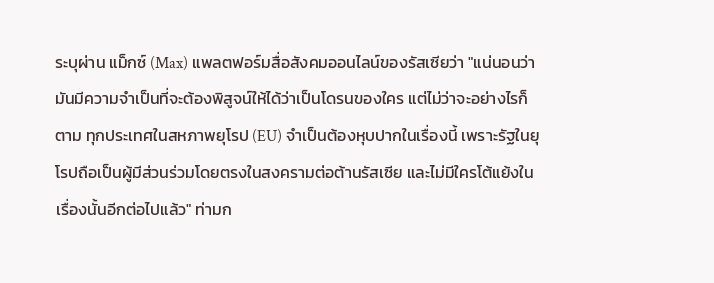ระบุผ่าน แม็กซ์ (Max) แพลตฟอร์มสื่อสังคมออนไลน์ของรัสเซียว่า "แน่นอนว่ามันมีความจำเป็นที่จะต้องพิสูจน์ให้ได้ว่าเป็นโดรนของใคร แต่ไม่ว่าจะอย่างไรก็ตาม ทุกประเทศในสหภาพยุโรป (EU) จำเป็นต้องหุบปากในเรื่องนี้ เพราะรัฐในยุโรปถือเป็นผู้มีส่วนร่วมโดยตรงในสงครามต่อต้านรัสเซีย และไม่มีใครโต้แย้งในเรื่องนั้นอีกต่อไปแล้ว" ท่ามก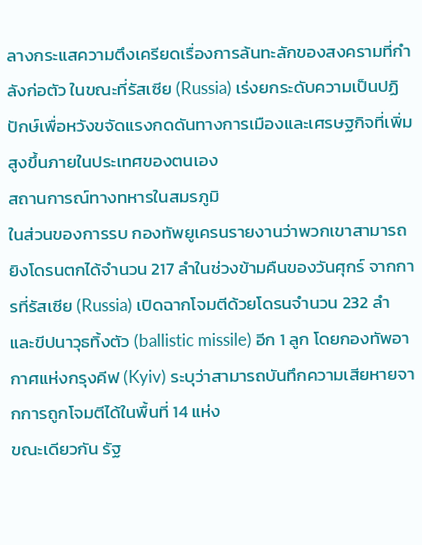ลางกระแสความตึงเครียดเรื่องการล้นทะลักของสงครามที่กำลังก่อตัว ในขณะที่รัสเซีย (Russia) เร่งยกระดับความเป็นปฏิปักษ์เพื่อหวังขจัดแรงกดดันทางการเมืองและเศรษฐกิจที่เพิ่มสูงขึ้นภายในประเทศของตนเอง
สถานการณ์ทางทหารในสมรภูมิ
ในส่วนของการรบ กองทัพยูเครนรายงานว่าพวกเขาสามารถยิงโดรนตกได้จำนวน 217 ลำในช่วงข้ามคืนของวันศุกร์ จากการที่รัสเซีย (Russia) เปิดฉากโจมตีด้วยโดรนจำนวน 232 ลำ และขีปนาวุธทิ้งตัว (ballistic missile) อีก 1 ลูก โดยกองทัพอากาศแห่งกรุงคีฟ (Kyiv) ระบุว่าสามารถบันทึกความเสียหายจากการถูกโจมตีได้ในพื้นที่ 14 แห่ง
ขณะเดียวกัน รัฐ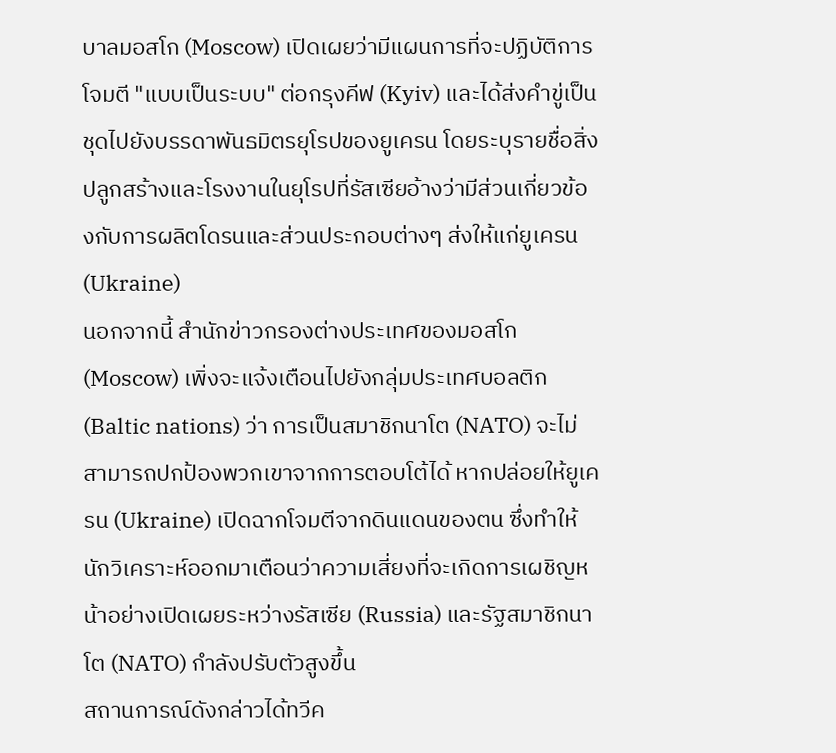บาลมอสโก (Moscow) เปิดเผยว่ามีแผนการที่จะปฏิบัติการโจมตี "แบบเป็นระบบ" ต่อกรุงคีฟ (Kyiv) และได้ส่งคำขู่เป็นชุดไปยังบรรดาพันธมิตรยุโรปของยูเครน โดยระบุรายชื่อสิ่งปลูกสร้างและโรงงานในยุโรปที่รัสเซียอ้างว่ามีส่วนเกี่ยวข้องกับการผลิตโดรนและส่วนประกอบต่างๆ ส่งให้แก่ยูเครน (Ukraine)
นอกจากนี้ สำนักข่าวกรองต่างประเทศของมอสโก (Moscow) เพิ่งจะแจ้งเตือนไปยังกลุ่มประเทศบอลติก (Baltic nations) ว่า การเป็นสมาชิกนาโต (NATO) จะไม่สามารถปกป้องพวกเขาจากการตอบโต้ได้ หากปล่อยให้ยูเครน (Ukraine) เปิดฉากโจมตีจากดินแดนของตน ซึ่งทำให้นักวิเคราะห์ออกมาเตือนว่าความเสี่ยงที่จะเกิดการเผชิญหน้าอย่างเปิดเผยระหว่างรัสเซีย (Russia) และรัฐสมาชิกนาโต (NATO) กำลังปรับตัวสูงขึ้น
สถานการณ์ดังกล่าวได้ทวีค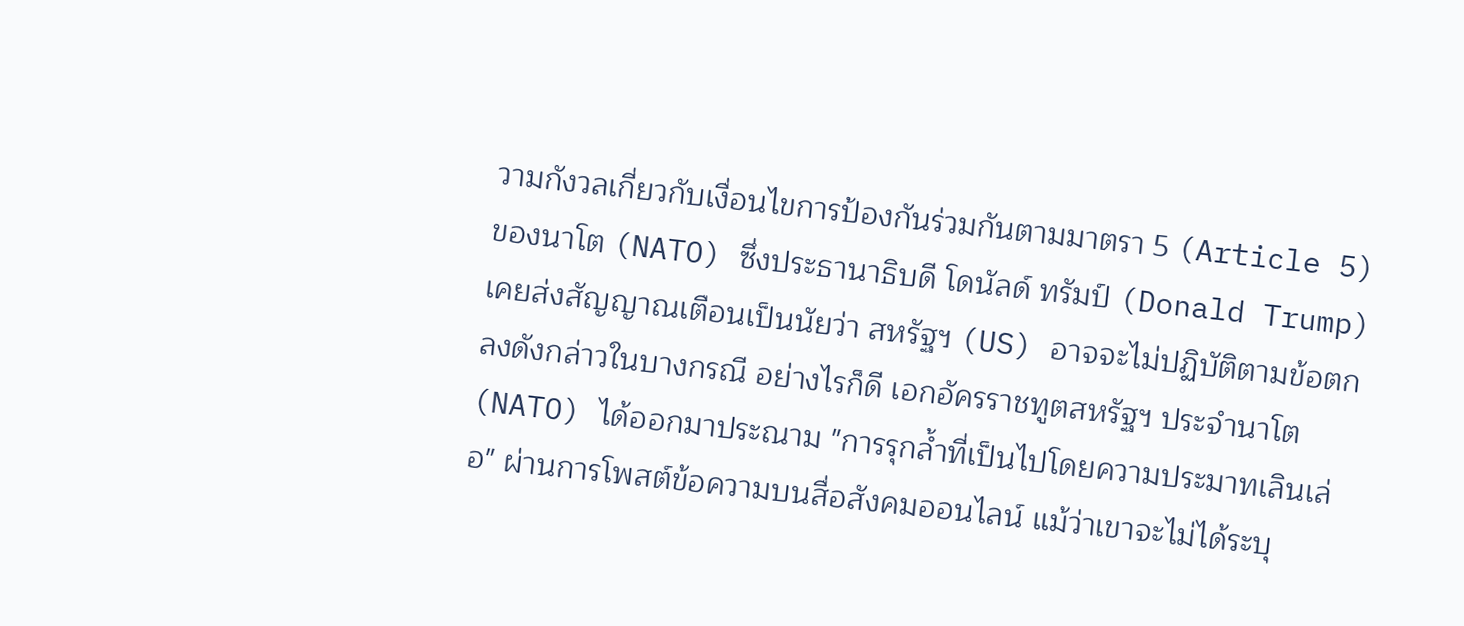วามกังวลเกี่ยวกับเงื่อนไขการป้องกันร่วมกันตามมาตรา 5 (Article 5) ของนาโต (NATO) ซึ่งประธานาธิบดี โดนัลด์ ทรัมป์ (Donald Trump) เคยส่งสัญญาณเตือนเป็นนัยว่า สหรัฐฯ (US) อาจจะไม่ปฏิบัติตามข้อตกลงดังกล่าวในบางกรณี อย่างไรก็ดี เอกอัครราชทูตสหรัฐฯ ประจำนาโต (NATO) ได้ออกมาประณาม "การรุกล้ำที่เป็นไปโดยความประมาทเลินเล่อ" ผ่านการโพสต์ข้อความบนสื่อสังคมออนไลน์ แม้ว่าเขาจะไม่ได้ระบุ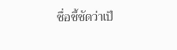ชื่อชี้ชัดว่าเป็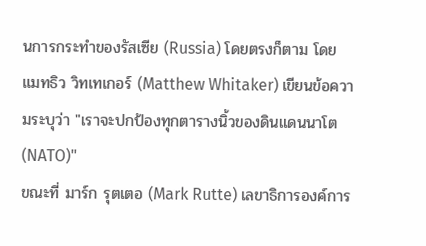นการกระทำของรัสเซีย (Russia) โดยตรงก็ตาม โดย แมทธิว วิทเทเกอร์ (Matthew Whitaker) เขียนข้อความระบุว่า "เราจะปกป้องทุกตารางนิ้วของดินแดนนาโต (NATO)"
ขณะที่ มาร์ก รุตเตอ (Mark Rutte) เลขาธิการองค์การ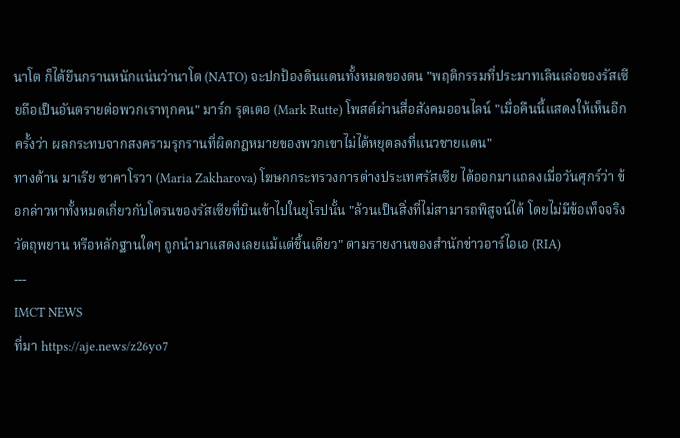นาโต ก็ได้ยืนกรานหนักแน่นว่านาโต (NATO) จะปกป้องดินแดนทั้งหมดของตน "พฤติกรรมที่ประมาทเลินเล่อของรัสเซียถือเป็นอันตรายต่อพวกเราทุกคน" มาร์ก รุตเตอ (Mark Rutte) โพสต์ผ่านสื่อสังคมออนไลน์ "เมื่อคืนนี้แสดงให้เห็นอีกครั้งว่า ผลกระทบจากสงครามรุกรานที่ผิดกฎหมายของพวกเขาไม่ได้หยุดลงที่แนวชายแดน"
ทางด้าน มาเรีย ซาคาโรวา (Maria Zakharova) โฆษกกระทรวงการต่างประเทศรัสเซีย ได้ออกมาแถลงเมื่อวันศุกร์ว่า ข้อกล่าวหาทั้งหมดเกี่ยวกับโดรนของรัสเซียที่บินเข้าไปในยุโรปนั้น "ล้วนเป็นสิ่งที่ไม่สามารถพิสูจน์ได้ โดยไม่มีข้อเท็จจริง วัตถุพยาน หรือหลักฐานใดๆ ถูกนำมาแสดงเลยแม้แต่ชิ้นเดียว" ตามรายงานของสำนักข่าวอาร์ไอเอ (RIA)
---
IMCT NEWS
ที่มา https://aje.news/z26yo7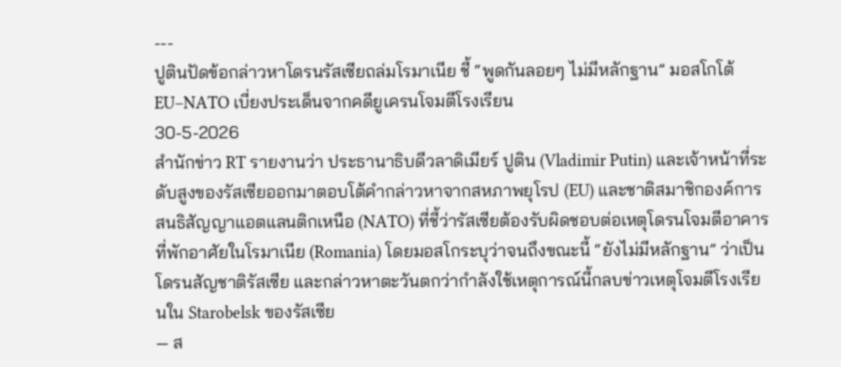---
ปูตินปัดข้อกล่าวหาโดรนรัสเซียถล่มโรมาเนีย ชี้ “พูดกันลอยๆ ไม่มีหลักฐาน” มอสโกโต้ EU–NATO เบี่ยงประเด็นจากคดียูเครนโจมตีโรงเรียน
30-5-2026
สำนักข่าว RT รายงานว่า ประธานาธิบดีวลาดิเมียร์ ปูติน (Vladimir Putin) และเจ้าหน้าที่ระดับสูงของรัสเซียออกมาตอบโต้คำกล่าวหาจากสหภาพยุโรป (EU) และชาติสมาชิกองค์การสนธิสัญญาแอตแลนติกเหนือ (NATO) ที่ชี้ว่ารัสเซียต้องรับผิดชอบต่อเหตุโดรนโจมตีอาคารที่พักอาศัยในโรมาเนีย (Romania) โดยมอสโกระบุว่าจนถึงขณะนี้ “ยังไม่มีหลักฐาน” ว่าเป็นโดรนสัญชาติรัสเซีย และกล่าวหาตะวันตกว่ากำลังใช้เหตุการณ์นี้กลบข่าวเหตุโจมตีโรงเรียนใน Starobelsk ของรัสเซีย
— ส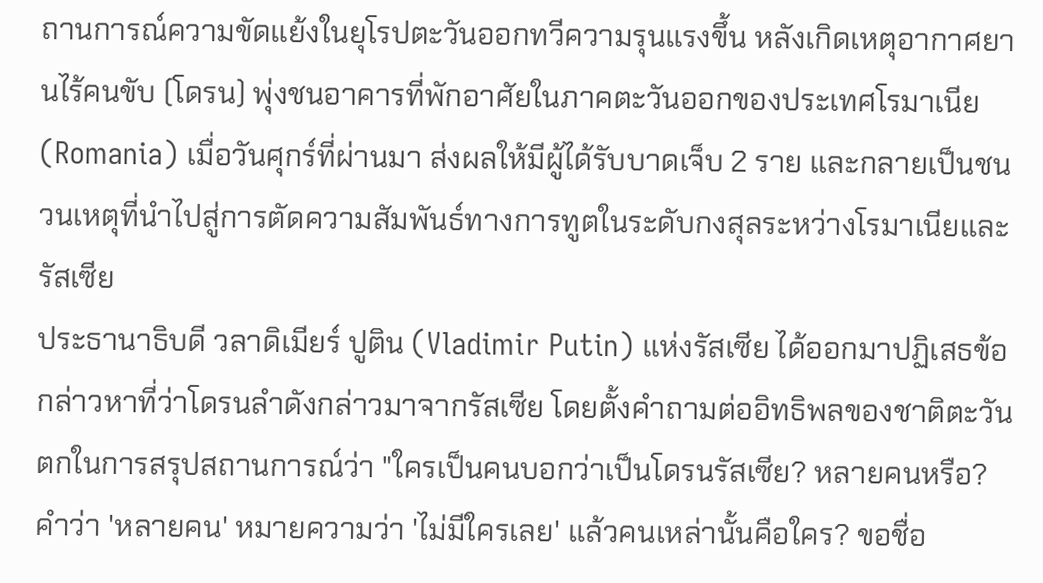ถานการณ์ความขัดแย้งในยุโรปตะวันออกทวีความรุนแรงขึ้น หลังเกิดเหตุอากาศยานไร้คนขับ (โดรน) พุ่งชนอาคารที่พักอาศัยในภาคตะวันออกของประเทศโรมาเนีย (Romania) เมื่อวันศุกร์ที่ผ่านมา ส่งผลให้มีผู้ได้รับบาดเจ็บ 2 ราย และกลายเป็นชนวนเหตุที่นำไปสู่การตัดความสัมพันธ์ทางการทูตในระดับกงสุลระหว่างโรมาเนียและรัสเซีย
ประธานาธิบดี วลาดิเมียร์ ปูติน (Vladimir Putin) แห่งรัสเซีย ได้ออกมาปฏิเสธข้อกล่าวหาที่ว่าโดรนลำดังกล่าวมาจากรัสเซีย โดยตั้งคำถามต่ออิทธิพลของชาติตะวันตกในการสรุปสถานการณ์ว่า "ใครเป็นคนบอกว่าเป็นโดรนรัสเซีย? หลายคนหรือ? คำว่า 'หลายคน' หมายความว่า 'ไม่มีใครเลย' แล้วคนเหล่านั้นคือใคร? ขอชื่อ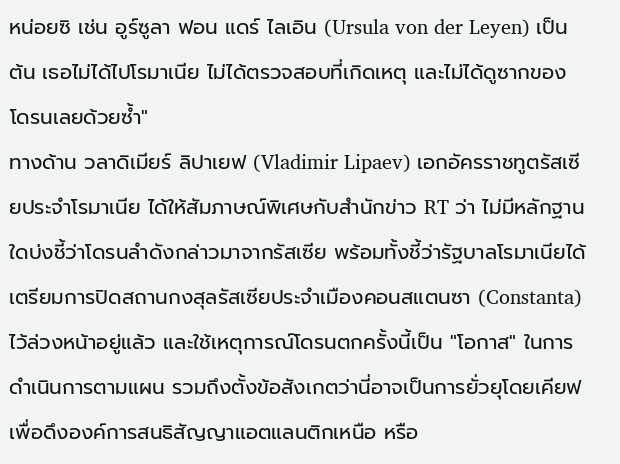หน่อยซิ เช่น อูร์ซูลา ฟอน แดร์ ไลเอิน (Ursula von der Leyen) เป็นต้น เธอไม่ได้ไปโรมาเนีย ไม่ได้ตรวจสอบที่เกิดเหตุ และไม่ได้ดูซากของโดรนเลยด้วยซ้ำ"
ทางด้าน วลาดิเมียร์ ลิปาเยฟ (Vladimir Lipaev) เอกอัครราชทูตรัสเซียประจำโรมาเนีย ได้ให้สัมภาษณ์พิเศษกับสำนักข่าว RT ว่า ไม่มีหลักฐานใดบ่งชี้ว่าโดรนลำดังกล่าวมาจากรัสเซีย พร้อมทั้งชี้ว่ารัฐบาลโรมาเนียได้เตรียมการปิดสถานกงสุลรัสเซียประจำเมืองคอนสแตนซา (Constanta) ไว้ล่วงหน้าอยู่แล้ว และใช้เหตุการณ์โดรนตกครั้งนี้เป็น "โอกาส" ในการดำเนินการตามแผน รวมถึงตั้งข้อสังเกตว่านี่อาจเป็นการยั่วยุโดยเคียฟเพื่อดึงองค์การสนธิสัญญาแอตแลนติกเหนือ หรือ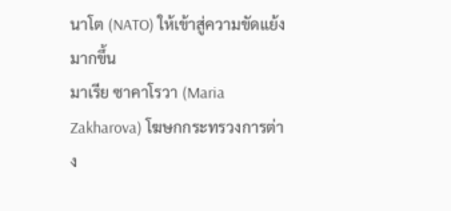นาโต (NATO) ให้เข้าสู่ความขัดแย้งมากขึ้น
มาเรีย ซาคาโรวา (Maria Zakharova) โฆษกกระทรวงการต่าง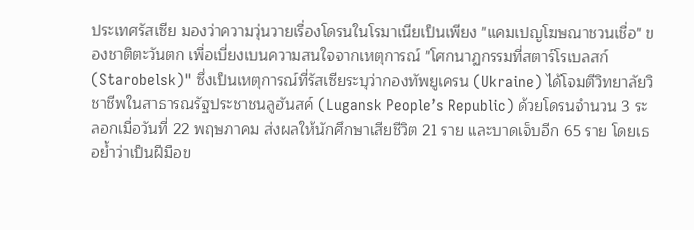ประเทศรัสเซีย มองว่าความวุ่นวายเรื่องโดรนในโรมาเนียเป็นเพียง "แคมเปญโฆษณาชวนเชื่อ" ของชาติตะวันตก เพื่อเบี่ยงเบนความสนใจจากเหตุการณ์ "โศกนาฏกรรมที่สตาร์โรเบลสก์ (Starobelsk)" ซึ่งเป็นเหตุการณ์ที่รัสเซียระบุว่ากองทัพยูเครน (Ukraine) ได้โจมตีวิทยาลัยวิชาชีพในสาธารณรัฐประชาชนลูฮันสค์ (Lugansk People’s Republic) ด้วยโดรนจำนวน 3 ระลอกเมื่อวันที่ 22 พฤษภาคม ส่งผลให้นักศึกษาเสียชีวิต 21 ราย และบาดเจ็บอีก 65 ราย โดยเธอย้ำว่าเป็นฝีมือข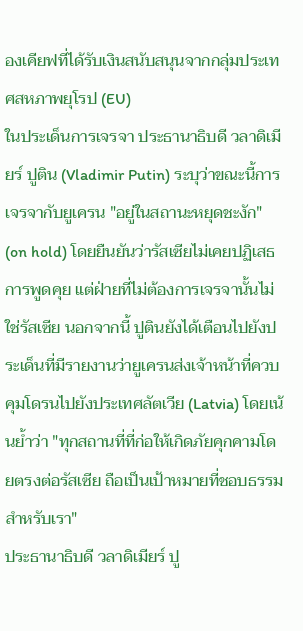องเคียฟที่ได้รับเงินสนับสนุนจากกลุ่มประเทศสหภาพยุโรป (EU)
ในประเด็นการเจรจา ประธานาธิบดี วลาดิเมียร์ ปูติน (Vladimir Putin) ระบุว่าขณะนี้การเจรจากับยูเครน "อยู่ในสถานะหยุดชะงัก" (on hold) โดยยืนยันว่ารัสเซียไม่เคยปฏิเสธการพูดคุย แต่ฝ่ายที่ไม่ต้องการเจรจานั้นไม่ใช่รัสเซีย นอกจากนี้ ปูตินยังได้เตือนไปยังประเด็นที่มีรายงานว่ายูเครนส่งเจ้าหน้าที่ควบคุมโดรนไปยังประเทศลัตเวีย (Latvia) โดยเน้นย้ำว่า "ทุกสถานที่ที่ก่อให้เกิดภัยคุกคามโดยตรงต่อรัสเซีย ถือเป็นเป้าหมายที่ชอบธรรมสำหรับเรา"
ประธานาธิบดี วลาดิเมียร์ ปู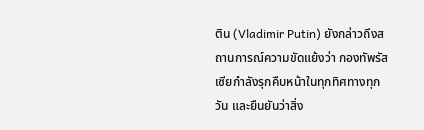ติน (Vladimir Putin) ยังกล่าวถึงสถานการณ์ความขัดแย้งว่า กองทัพรัสเซียกำลังรุกคืบหน้าในทุกทิศทางทุกวัน และยืนยันว่าสิ่ง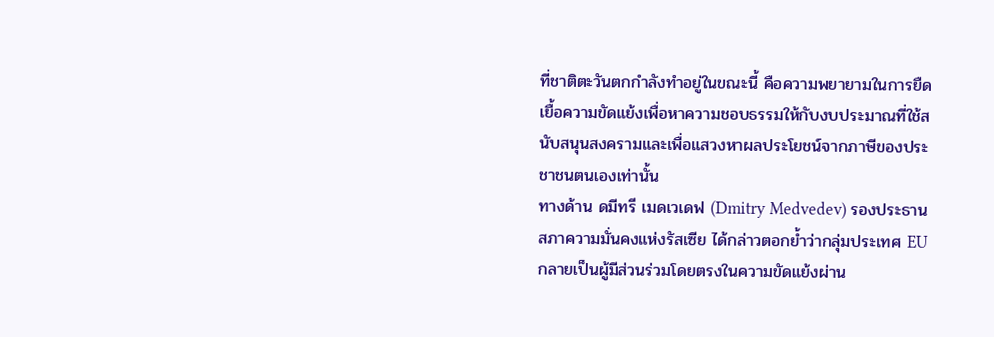ที่ชาติตะวันตกกำลังทำอยู่ในขณะนี้ คือความพยายามในการยืดเยื้อความขัดแย้งเพื่อหาความชอบธรรมให้กับงบประมาณที่ใช้สนับสนุนสงครามและเพื่อแสวงหาผลประโยชน์จากภาษีของประชาชนตนเองเท่านั้น
ทางด้าน ดมีทรี เมดเวเดฟ (Dmitry Medvedev) รองประธานสภาความมั่นคงแห่งรัสเซีย ได้กล่าวตอกย้ำว่ากลุ่มประเทศ EU กลายเป็นผู้มีส่วนร่วมโดยตรงในความขัดแย้งผ่าน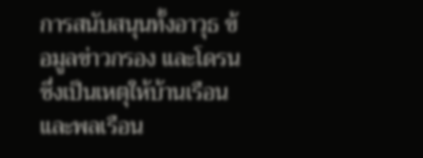การสนับสนุนทั้งอาวุธ ข้อมูลข่าวกรอง และโดรน ซึ่งเป็นเหตุให้บ้านเรือนและพลเรือน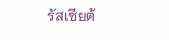รัสเซียต้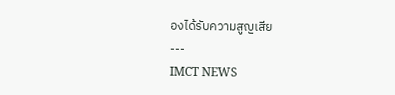องได้รับความสูญเสีย
---
IMCT NEWS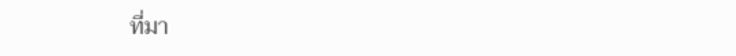ที่มา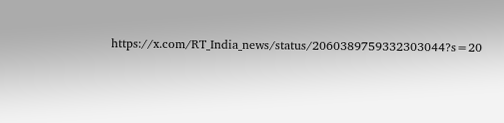https://x.com/RT_India_news/status/2060389759332303044?s=20